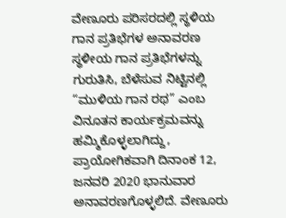ವೇಣೂರು ಪರಿಸರದಲ್ಲಿ ಸ್ಥಳಿಯ ಗಾನ ಪ್ರತಿಭೆಗಳ ಅನಾವರಣ ಸ್ಥಳೀಯ ಗಾನ ಪ್ರತಿಭೆಗಳನ್ನು ಗುರುತಿಸಿ, ಬೆಳೆಸುವ ನಿಟ್ಟಿನಲ್ಲಿ “ಮುಳಿಯ ಗಾನ ರಥ” ಎಂಬ ವಿನೂತನ ಕಾರ್ಯಕ್ರಮವನ್ನು ಹಮ್ಮಿಕೊಳ್ಳಲಾಗಿದ್ದು, ಪ್ರಾಯೋಗಿಕವಾಗಿ ದಿನಾಂಕ 12, ಜನವರಿ 2020 ಭಾನುವಾರ ಅನಾವರಣಗೊಳ್ಳಲಿದೆ. ವೇಣೂರು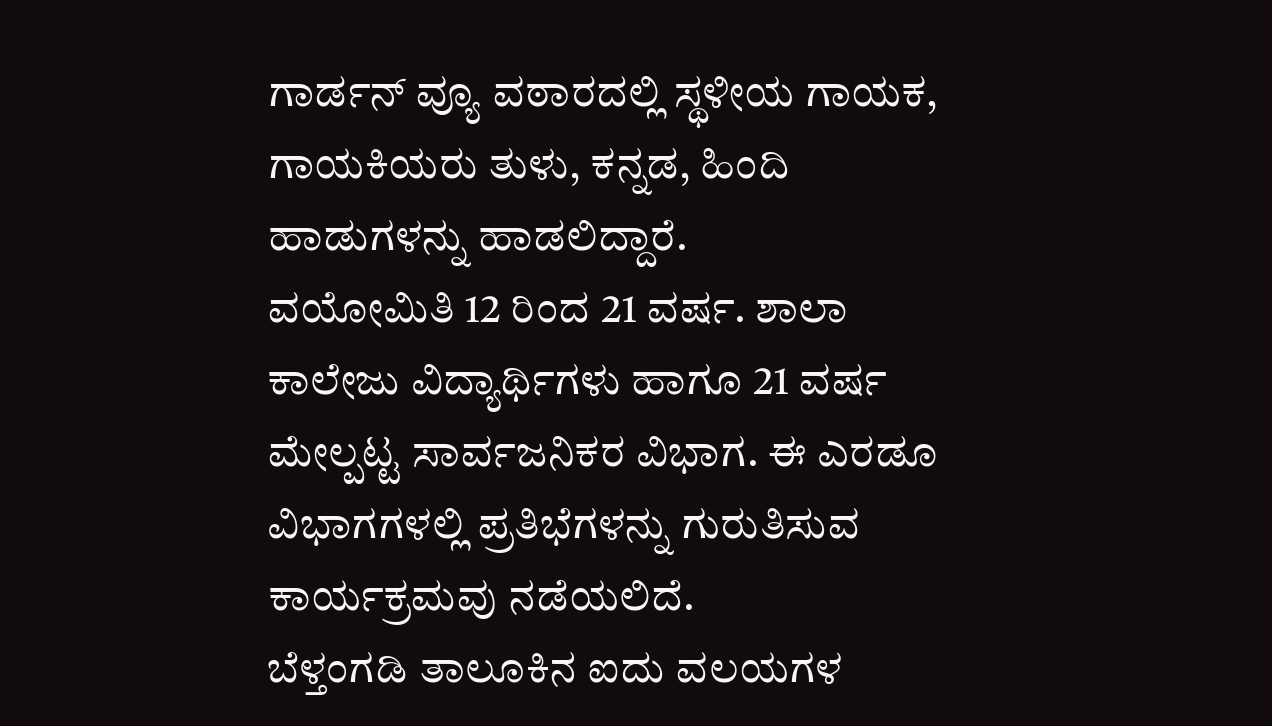ಗಾರ್ಡನ್ ವ್ಯೂ ವಠಾರದಲ್ಲಿ ಸ್ಥಳೀಯ ಗಾಯಕ, ಗಾಯಕಿಯರು ತುಳು, ಕನ್ನಡ, ಹಿಂದಿ ಹಾಡುಗಳನ್ನು ಹಾಡಲಿದ್ದಾರೆ.
ವಯೋಮಿತಿ 12 ರಿಂದ 21 ವರ್ಷ. ಶಾಲಾ ಕಾಲೇಜು ವಿದ್ಯಾರ್ಥಿಗಳು ಹಾಗೂ 21 ವರ್ಷ ಮೇಲ್ಪಟ್ಟ ಸಾರ್ವಜನಿಕರ ವಿಭಾಗ. ಈ ಎರಡೂ ವಿಭಾಗಗಳಲ್ಲಿ ಪ್ರತಿಭೆಗಳನ್ನು ಗುರುತಿಸುವ ಕಾರ್ಯಕ್ರಮವು ನಡೆಯಲಿದೆ.
ಬೆಳ್ತಂಗಡಿ ತಾಲೂಕಿನ ಐದು ವಲಯಗಳ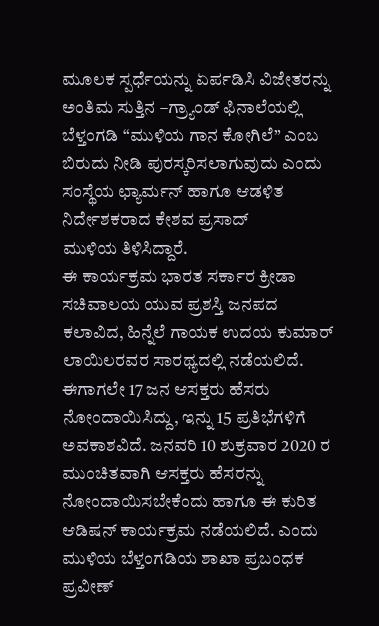ಮೂಲಕ ಸ್ಪರ್ಧೆಯನ್ನು ಏರ್ಪಡಿಸಿ ವಿಜೇತರನ್ನು ಅಂತಿಮ ಸುತ್ತಿನ –ಗ್ರ್ಯಾಂಡ್ ಫಿನಾಲೆಯಲ್ಲಿ ಬೆಳ್ತಂಗಡಿ “ಮುಳಿಯ ಗಾನ ಕೋಗಿಲೆ” ಎಂಬ ಬಿರುದು ನೀಡಿ ಪುರಸ್ಕರಿಸಲಾಗುವುದು ಎಂದು ಸಂಸ್ಥೆಯ ಛ್ಯಾರ್ಮನ್ ಹಾಗೂ ಆಡಳಿತ ನಿರ್ದೇಶಕರಾದ ಕೇಶವ ಪ್ರಸಾದ್
ಮುಳಿಯ ತಿಳಿಸಿದ್ದಾರೆ.
ಈ ಕಾರ್ಯಕ್ರಮ ಭಾರತ ಸರ್ಕಾರ ಕ್ರೀಡಾ ಸಚಿವಾಲಯ ಯುವ ಪ್ರಶಸ್ತಿ ಜನಪದ ಕಲಾವಿದ, ಹಿನ್ನೆಲೆ ಗಾಯಕ ಉದಯ ಕುಮಾರ್ ಲಾಯಿಲರವರ ಸಾರಥ್ಯದಲ್ಲಿ ನಡೆಯಲಿದೆ.
ಈಗಾಗಲೇ 17 ಜನ ಆಸಕ್ತರು ಹೆಸರು ನೋಂದಾಯಿಸಿದ್ದು, ಇನ್ನು 15 ಪ್ರತಿಭೆಗಳಿಗೆ ಅವಕಾಶವಿದೆ. ಜನವರಿ 10 ಶುಕ್ರವಾರ 2020 ರ ಮುಂಚಿತವಾಗಿ ಆಸಕ್ತರು ಹೆಸರನ್ನು ನೋಂದಾಯಿಸಬೇಕೆಂದು ಹಾಗೂ ಈ ಕುರಿತ ಆಡಿಷನ್ ಕಾರ್ಯಕ್ರಮ ನಡೆಯಲಿದೆ. ಎಂದು ಮುಳಿಯ ಬೆಳ್ತಂಗಡಿಯ ಶಾಖಾ ಪ್ರಬಂಧಕ ಪ್ರವೀಣ್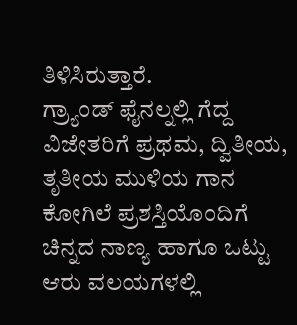ತಿಳಿಸಿರುತ್ತಾರೆ.
ಗ್ರ್ಯಾಂಡ್ ಫೈನಲ್ನಲ್ಲಿ ಗೆದ್ದ ವಿಜೇತರಿಗೆ ಪ್ರಥಮ, ದ್ವಿತೀಯ, ತೃತೀಯ ಮುಳಿಯ ಗಾನ ಕೋಗಿಲೆ ಪ್ರಶಸ್ತಿಯೊಂದಿಗೆ ಚಿನ್ನದ ನಾಣ್ಯ ಹಾಗೂ ಒಟ್ಟು ಆರು ವಲಯಗಳಲ್ಲಿ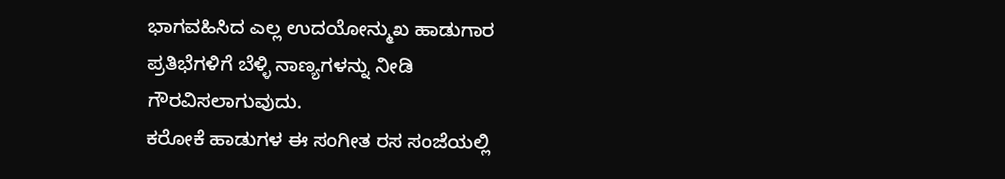ಭಾಗವಹಿಸಿದ ಎಲ್ಲ ಉದಯೋನ್ಮುಖ ಹಾಡುಗಾರ ಪ್ರತಿಭೆಗಳಿಗೆ ಬೆಳ್ಳಿ ನಾಣ್ಯಗಳನ್ನು ನೀಡಿ ಗೌರವಿಸಲಾಗುವುದು.
ಕರೋಕೆ ಹಾಡುಗಳ ಈ ಸಂಗೀತ ರಸ ಸಂಜೆಯಲ್ಲಿ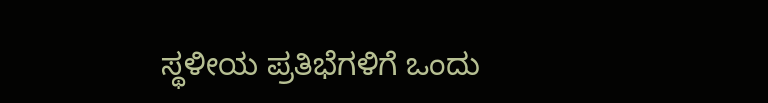ಸ್ಥಳೀಯ ಪ್ರತಿಭೆಗಳಿಗೆ ಒಂದು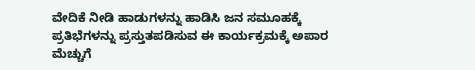ವೇದಿಕೆ ನೀಡಿ ಹಾಡುಗಳನ್ನು ಹಾಡಿಸಿ ಜನ ಸಮೂಹಕ್ಕೆ ಪ್ರತಿಭೆಗಳನ್ನು ಪ್ರಸ್ತುತಪಡಿಸುವ ಈ ಕಾರ್ಯಕ್ರಮಕ್ಕೆ ಅಪಾರ ಮೆಚ್ಚುಗೆ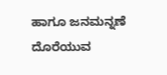ಹಾಗೂ ಜನಮನ್ನಣೆ ದೊರೆಯುವ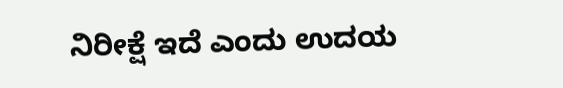ನಿರೀಕ್ಷೆ ಇದೆ ಎಂದು ಉದಯ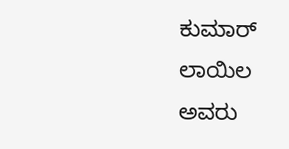ಕುಮಾರ್ ಲಾಯಿಲ ಅವರು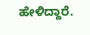ಹೇಳಿದ್ದಾರೆ.